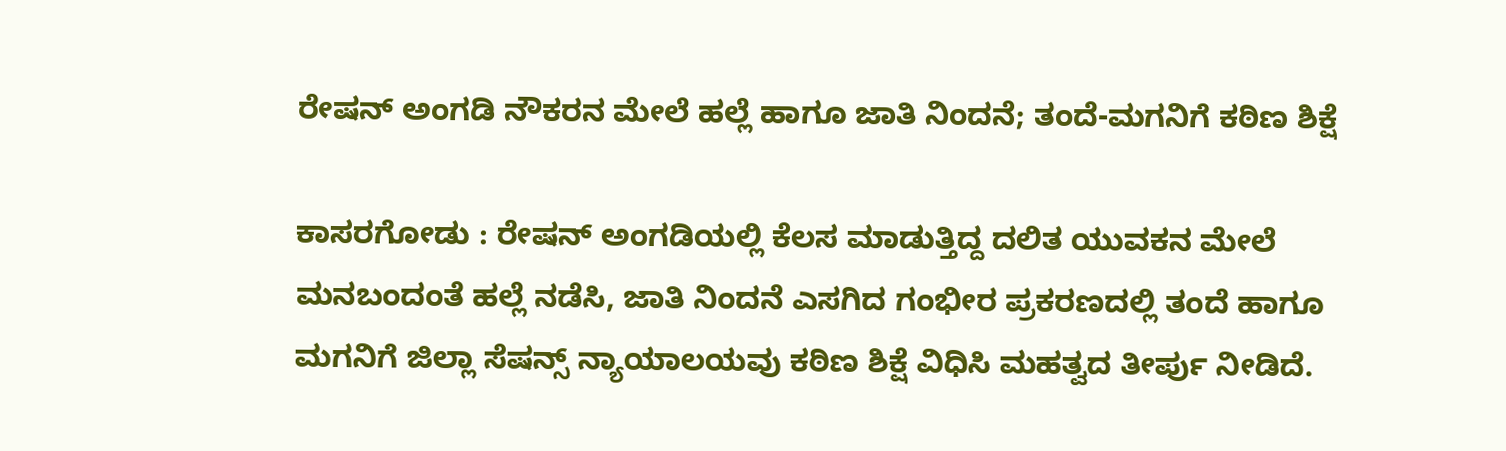ರೇಷನ್ ಅಂಗಡಿ ನೌಕರನ ಮೇಲೆ ಹಲ್ಲೆ ಹಾಗೂ ಜಾತಿ ನಿಂದನೆ; ತಂದೆ-ಮಗನಿಗೆ ಕಠಿಣ ಶಿಕ್ಷೆ

ಕಾಸರಗೋಡು : ರೇಷನ್ ಅಂಗಡಿಯಲ್ಲಿ ಕೆಲಸ ಮಾಡುತ್ತಿದ್ದ ದಲಿತ ಯುವಕನ ಮೇಲೆ ಮನಬಂದಂತೆ ಹಲ್ಲೆ ನಡೆಸಿ, ಜಾತಿ ನಿಂದನೆ ಎಸಗಿದ ಗಂಭೀರ ಪ್ರಕರಣದಲ್ಲಿ ತಂದೆ ಹಾಗೂ ಮಗನಿಗೆ ಜಿಲ್ಲಾ ಸೆಷನ್ಸ್ ನ್ಯಾಯಾಲಯವು ಕಠಿಣ ಶಿಕ್ಷೆ ವಿಧಿಸಿ ಮಹತ್ವದ ತೀರ್ಪು ನೀಡಿದೆ.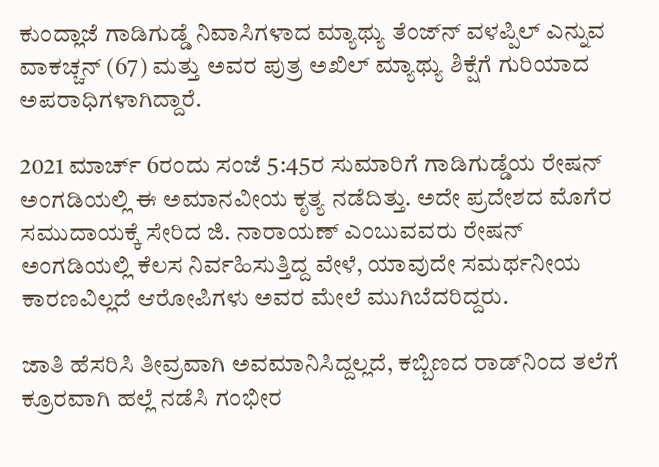ಕುಂದ್ಲಾಜೆ ಗಾಡಿಗುಡ್ಡೆ ನಿವಾಸಿಗಳಾದ ಮ್ಯಾಥ್ಯು ತೆಂಜ್‌ನ್ ವಳಪ್ಪಿಲ್ ಎನ್ನುವ ವಾಕಚ್ಚನ್ (67) ಮತ್ತು ಅವರ ಪುತ್ರ ಅಖಿಲ್ ಮ್ಯಾಥ್ಯು ಶಿಕ್ಷೆಗೆ ಗುರಿಯಾದ ಅಪರಾಧಿಗಳಾಗಿದ್ದಾರೆ.

2021 ಮಾರ್ಚ್ 6ರಂದು ಸಂಜೆ 5:45ರ ಸುಮಾರಿಗೆ ಗಾಡಿಗುಡ್ಡೆಯ ರೇಷನ್ ಅಂಗಡಿಯಲ್ಲಿ ಈ ಅಮಾನವೀಯ ಕೃತ್ಯ ನಡೆದಿತ್ತು. ಅದೇ ಪ್ರದೇಶದ ಮೊಗೆರ ಸಮುದಾಯಕ್ಕೆ ಸೇರಿದ ಜಿ. ನಾರಾಯಣ್ ಎಂಬುವವರು ರೇಷನ್ ಅಂಗಡಿಯಲ್ಲಿ ಕೆಲಸ ನಿರ್ವಹಿಸುತ್ತಿದ್ದ ವೇಳೆ, ಯಾವುದೇ ಸಮರ್ಥನೀಯ ಕಾರಣವಿಲ್ಲದೆ ಆರೋಪಿಗಳು ಅವರ ಮೇಲೆ ಮುಗಿಬೆದರಿದ್ದರು.

ಜಾತಿ ಹೆಸರಿಸಿ ತೀವ್ರವಾಗಿ ಅವಮಾನಿಸಿದ್ದಲ್ಲದೆ, ಕಬ್ಬಿಣದ ರಾಡ್‌ನಿಂದ ತಲೆಗೆ ಕ್ರೂರವಾಗಿ ಹಲ್ಲೆ ನಡೆಸಿ ಗಂಭೀರ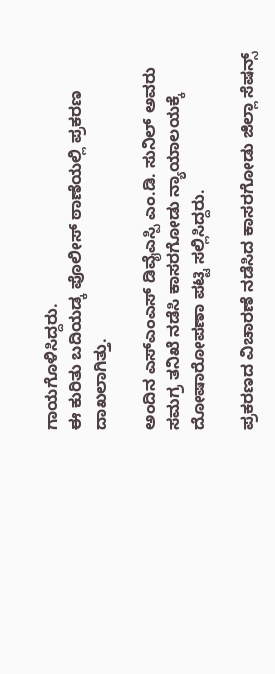ಗಾಯಗೊಳಿಸಿದ್ದರು.
ಈ ಕುರಿತು ಬದಿಯಡ್ಕ ಪೊಲೀಸ್ ಠಾಣೆಯಲ್ಲಿ ಪ್ರಕರಣ ದಾಖಲಾಗಿತ್ತು.

ಅಂದಿನ ಎಸ್‌ಎಂಎಸ್ ಡಿವೈಎಸ್ಪಿ ಎಂ.ಡಿ. ಸುನಿಲ್ ಅವರು ಸಮಗ್ರ ತನಿಖೆ ನಡೆಸಿ ಕಾಸರಗೋಡು ನ್ಯಾಯಾಲಯಕ್ಕೆ ದೋಷಾರೋಪಣಾ ಪಟ್ಟಿ ಸಲ್ಲಿಸಿದ್ದರು.

ಪ್ರಕರಣದ ವಿಚಾರಣೆ ನಡೆಸಿದ ಕಾಸರಗೋಡು ಜಿಲ್ಲಾ ಸೆಷನ್ಸ್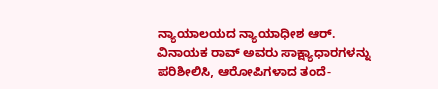ನ್ಯಾಯಾಲಯದ ನ್ಯಾಯಾಧೀಶ ಆರ್. ವಿನಾಯಕ ರಾವ್ ಅವರು ಸಾಕ್ಷ್ಯಾಧಾರಗಳನ್ನು ಪರಿಶೀಲಿಸಿ, ಆರೋಪಿಗಳಾದ ತಂದೆ-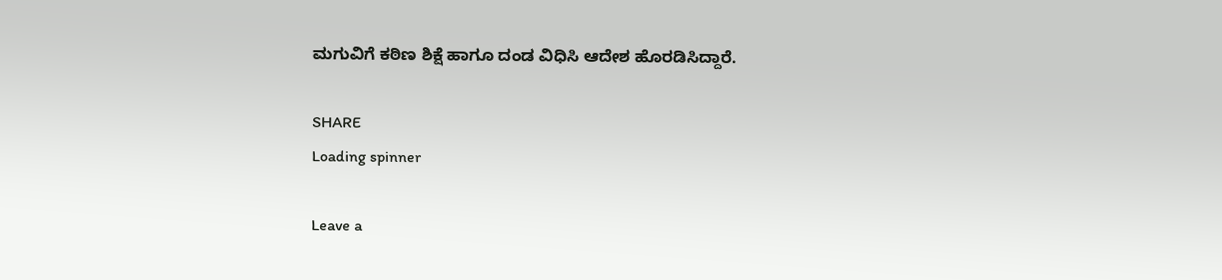ಮಗುವಿಗೆ ಕಠಿಣ ಶಿಕ್ಷೆ ಹಾಗೂ ದಂಡ ವಿಧಿಸಿ ಆದೇಶ ಹೊರಡಿಸಿದ್ದಾರೆ.

SHARE
Loading spinner

Leave a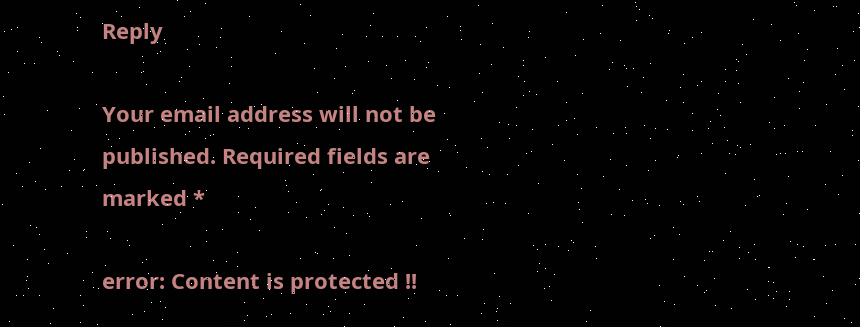Reply

Your email address will not be published. Required fields are marked *

error: Content is protected !!